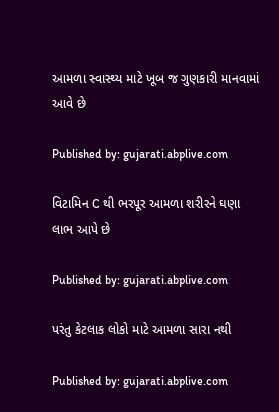આમળા સ્વાસ્થ્ય માટે ખૂબ જ ગુણકારી માનવામાં આવે છે

Published by: gujarati.abplive.com

વિટામિન C થી ભરપૂર આમળા શરીરને ઘણા લાભ આપે છે

Published by: gujarati.abplive.com

પરંતુ કેટલાક લોકો માટે આમળા સારા નથી

Published by: gujarati.abplive.com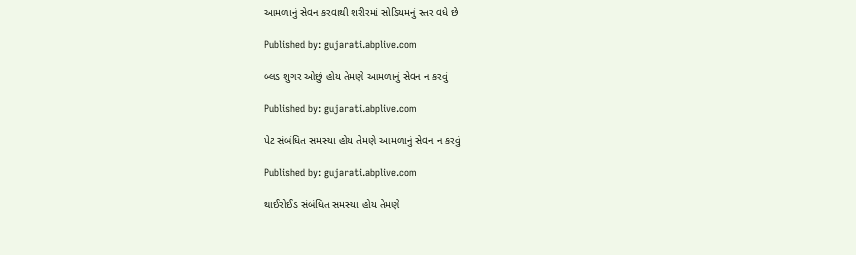આમળાનું સેવન કરવાથી શરીરમાં સોડિયમનું સ્તર વધે છે

Published by: gujarati.abplive.com

બ્લડ શુગર ઓછું હોય તેમણે આમળાનું સેવન ન કરવું

Published by: gujarati.abplive.com

પેટ સંબંધિત સમસ્યા હોય તેમણે આમળાનું સેવન ન કરવું

Published by: gujarati.abplive.com

થાઈરોઈડ સંબંધિત સમસ્યા હોય તેમણે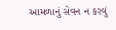આમળાનું સેવન ન કરવું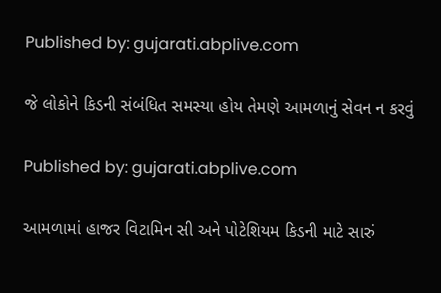Published by: gujarati.abplive.com

જે લોકોને કિડની સંબંધિત સમસ્યા હોય તેમણે આમળાનું સેવન ન કરવું

Published by: gujarati.abplive.com

આમળામાં હાજર વિટામિન સી અને પોટેશિયમ કિડની માટે સારું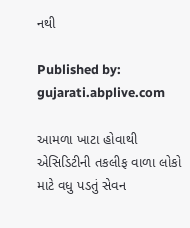નથી

Published by: gujarati.abplive.com

આમળા ખાટા હોવાથી એસિડિટીની તકલીફ વાળા લોકો માટે વધુ પડતું સેવન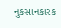નુકસાનકારક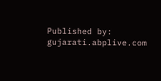Published by: gujarati.abplive.com